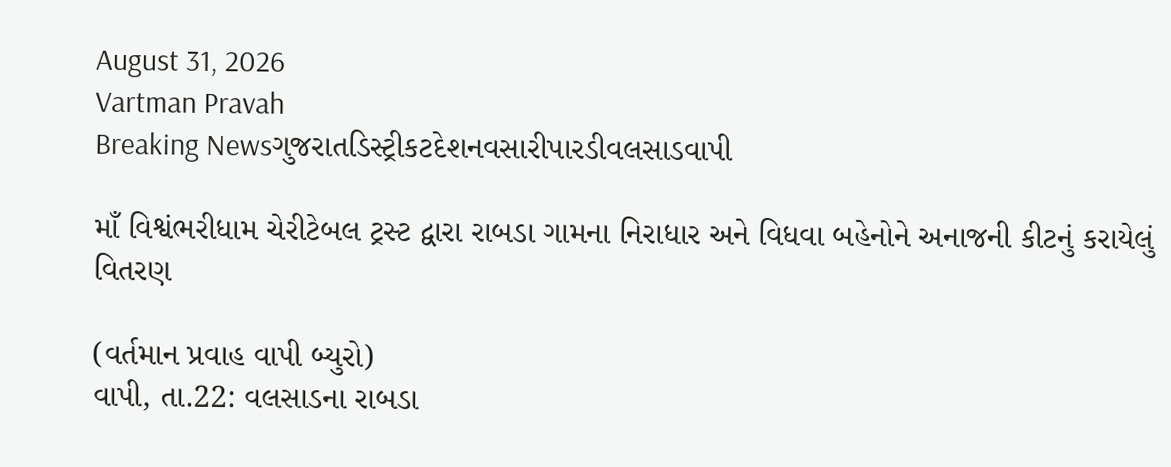August 31, 2026
Vartman Pravah
Breaking Newsગુજરાતડિસ્ટ્રીકટદેશનવસારીપારડીવલસાડવાપી

માઁ વિશ્વંભરીધામ ચેરીટેબલ ટ્રસ્‍ટ દ્વારા રાબડા ગામના નિરાધાર અને વિધવા બહેનોને અનાજની કીટનું કરાયેલું વિતરણ

(વર્તમાન પ્રવાહ વાપી બ્‍યુરો)
વાપી, તા.22: વલસાડના રાબડા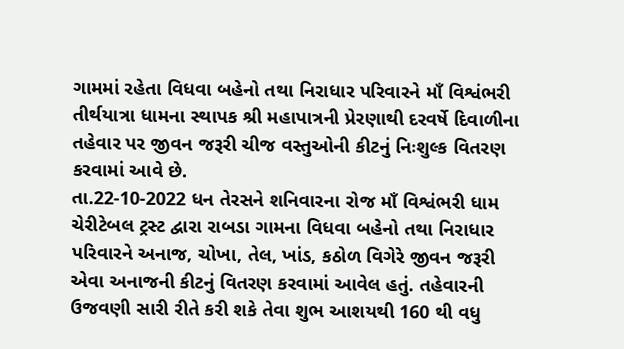ગામમાં રહેતા વિધવા બહેનો તથા નિરાધાર પરિવારને માઁ વિશ્વંભરી તીર્થયાત્રા ધામના સ્‍થાપક શ્રી મહાપાત્રની પ્રેરણાથી દરવર્ષે દિવાળીના તહેવાર પર જીવન જરૂરી ચીજ વસ્‍તુઓની કીટનું નિઃશુલ્‍ક વિતરણ કરવામાં આવે છે.
તા.22-10-2022 ધન તેરસને શનિવારના રોજ માઁ વિશ્વંભરી ધામ ચેરીટેબલ ટ્રસ્‍ટ દ્વારા રાબડા ગામના વિધવા બહેનો તથા નિરાધાર પરિવારને અનાજ, ચોખા, તેલ, ખાંડ, કઠોળ વિગેરે જીવન જરૂરી એવા અનાજની કીટનું વિતરણ કરવામાં આવેલ હતું. તહેવારની ઉજવણી સારી રીતે કરી શકે તેવા શુભ આશયથી 160 થી વધુ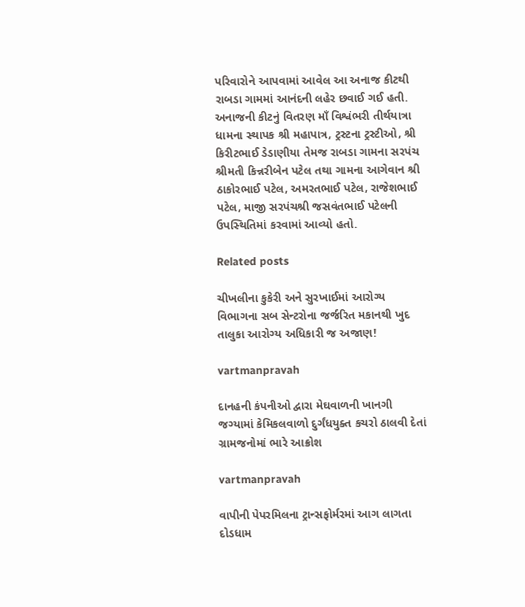પરિવારોને આપવામાં આવેલ આ અનાજ કીટથી રાબડા ગામમાં આનંદની લહેર છવાઈ ગઈ હતી. અનાજની કીટનું વિતરણ માઁ વિશ્વંભરી તીર્થયાત્રા ધામના સ્‍થાપક શ્રી મહાપાત્ર, ટ્રસ્‍ટના ટ્રસ્‍ટીઓ, શ્રી કિરીટભાઈ ડેડાણીયા તેમજ રાબડા ગામના સરપંચ શ્રીમતી કિન્નરીબેન પટેલ તથા ગામના આગેવાન શ્રી ઠાકોરભાઈ પટેલ, અમરતભાઈ પટેલ, રાજેશભાઈ પટેલ, માજી સરપંચશ્રી જસવંતભાઈ પટેલની ઉપસ્‍થિતિમાં કરવામાં આવ્‍યો હતો.

Related posts

ચીખલીના કુકેરી અને સુરખાઈમાં આરોગ્‍ય વિભાગના સબ સેન્‍ટરોના જર્જરિત મકાનથી ખુદ તાલુકા આરોગ્‍ય અધિકારી જ અજાણ!

vartmanpravah

દાનહની કંપનીઓ દ્વારા મેઘવાળની ખાનગી જગ્‍યામાં કેમિકલવાળો દુર્ગંધયુક્‍ત કચરો ઠાલવી દેતાં ગ્રામજનોમાં ભારે આક્રોશ

vartmanpravah

વાપીની પેપરમિલના ટ્રાન્‍સફોર્મરમાં આગ લાગતા દોડધામ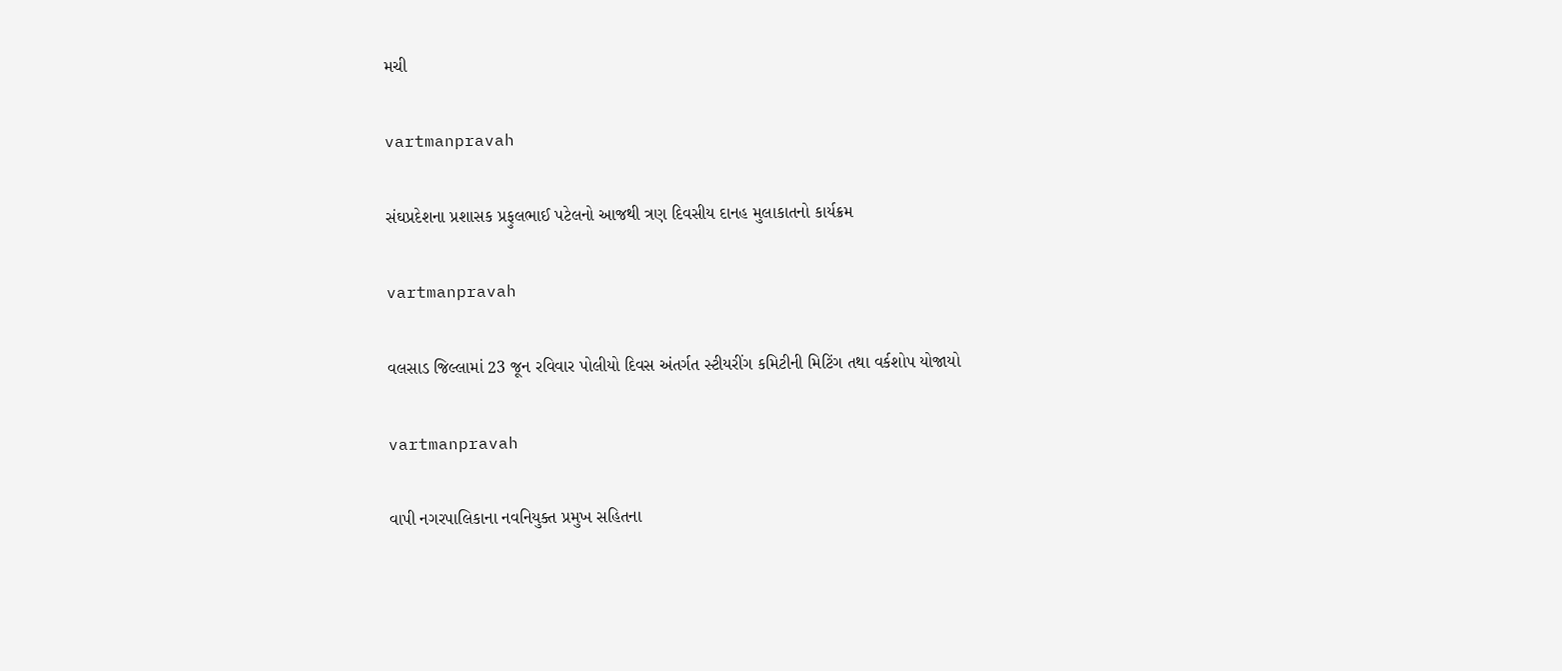મચી

vartmanpravah

સંઘપ્રદેશના પ્રશાસક પ્રફુલભાઈ પટેલનો આજથી ત્રણ દિવસીય દાનહ મુલાકાતનો કાર્યક્રમ

vartmanpravah

વલસાડ જિલ્લામાં 23 જૂન રવિવાર પોલીયો દિવસ અંતર્ગત સ્‍ટીયરીંગ કમિટીની મિટિંગ તથા વર્કશોપ યોજાયો

vartmanpravah

વાપી નગરપાલિકાના નવનિયુક્‍ત પ્રમુખ સહિતના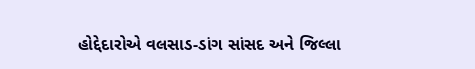હોદ્દેદારોએ વલસાડ-ડાંગ સાંસદ અને જિલ્લા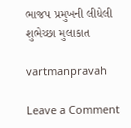ભાજપ પ્રમુખની લીધેલી શુભેચ્‍છા મુલાકાત

vartmanpravah

Leave a Comment